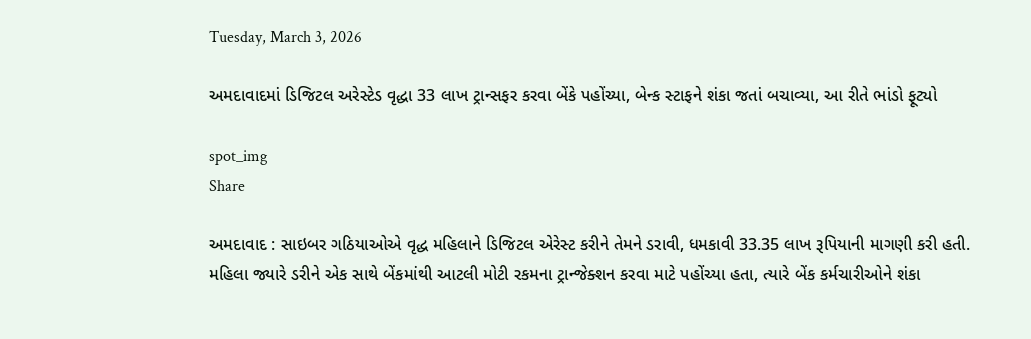Tuesday, March 3, 2026

અમદાવાદમાં ડિજિટલ અરેસ્ટેડ વૃદ્ધા 33 લાખ ટ્રાન્સફર કરવા બેંકે પહોંચ્યા, બેન્ક સ્ટાફને શંકા જતાં બચાવ્યા, આ રીતે ભાંડો ફૂટ્યો

spot_img
Share

અમદાવાદ : સાઇબર ગઠિયાઓએ વૃદ્ધ મહિલાને ડિજિટલ એરેસ્ટ કરીને તેમને ડરાવી, ધમકાવી 33.35 લાખ રૂપિયાની માગણી કરી હતી. મહિલા જ્યારે ડરીને એક સાથે બેંકમાંથી આટલી મોટી રકમના ટ્રાન્જેક્શન કરવા માટે પહોંચ્યા હતા, ત્યારે બેંક કર્મચારીઓને શંકા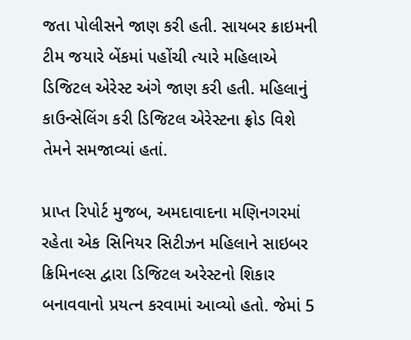જતા પોલીસને જાણ કરી હતી. સાયબર ક્રાઇમની ટીમ જયારે બેંકમાં પહોંચી ત્યારે મહિલાએ ડિજિટલ એરેસ્ટ અંગે જાણ કરી હતી. મહિલાનું કાઉન્સેલિંગ કરી ડિજિટલ એરેસ્ટના ફ્રોડ વિશે તેમને સમજાવ્યાં હતાં.

પ્રાપ્ત રિપોર્ટ મુજબ, અમદાવાદના મણિનગરમાં રહેતા એક સિનિયર સિટીઝન મહિલાને સાઇબર ક્રિમિનલ્સ દ્વારા ડિજિટલ અરેસ્ટનો શિકાર બનાવવાનો પ્રયત્ન કરવામાં આવ્યો હતો. જેમાં 5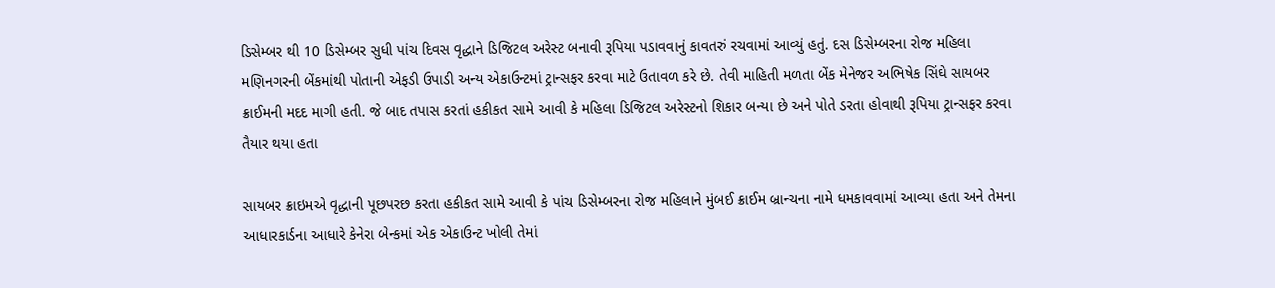ડિસેમ્બર થી 10 ડિસેમ્બર સુધી પાંચ દિવસ વૃદ્ધાને ડિજિટલ અરેસ્ટ બનાવી રૂપિયા પડાવવાનું કાવતરું રચવામાં આવ્યું હતું. દસ ડિસેમ્બરના રોજ મહિલા મણિનગરની બેંકમાંથી પોતાની એફડી ઉપાડી અન્ય એકાઉન્ટમાં ટ્રાન્સફર કરવા માટે ઉતાવળ કરે છે. તેવી માહિતી મળતા બેંક મેનેજર અભિષેક સિંઘે સાયબર ક્રાઈમની મદદ માગી હતી. જે બાદ તપાસ કરતાં હકીકત સામે આવી કે મહિલા ડિજિટલ અરેસ્ટનો શિકાર બન્યા છે અને પોતે ડરતા હોવાથી રૂપિયા ટ્રાન્સફર કરવા તૈયાર થયા હતા

સાયબર ક્રાઇમએ વૃદ્ધાની પૂછપરછ કરતા હકીકત સામે આવી કે પાંચ ડિસેમ્બરના રોજ મહિલાને મુંબઈ ક્રાઈમ બ્રાન્ચના નામે ધમકાવવામાં આવ્યા હતા અને તેમના આધારકાર્ડના આધારે કેનેરા બેન્કમાં એક એકાઉન્ટ ખોલી તેમાં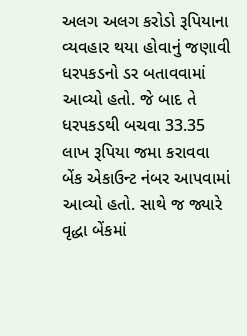અલગ અલગ કરોડો રૂપિયાના વ્યવહાર થયા હોવાનું જણાવી ધરપકડનો ડર બતાવવામાં આવ્યો હતો. જે બાદ તે ધરપકડથી બચવા 33.35 લાખ રૂપિયા જમા કરાવવા બેંક એકાઉન્ટ નંબર આપવામાં આવ્યો હતો. સાથે જ જ્યારે વૃદ્ધા બેંકમાં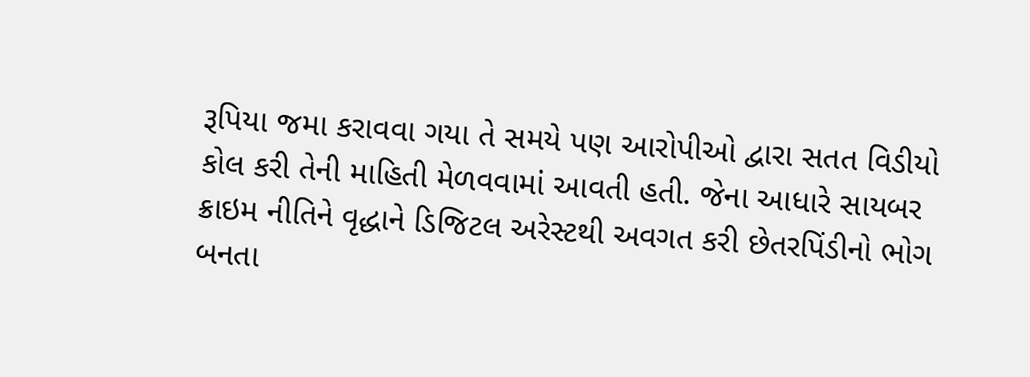રૂપિયા જમા કરાવવા ગયા તે સમયે પણ આરોપીઓ દ્વારા સતત વિડીયો કોલ કરી તેની માહિતી મેળવવામાં આવતી હતી. જેના આધારે સાયબર ક્રાઇમ નીતિને વૃદ્ધાને ડિજિટલ અરેસ્ટથી અવગત કરી છેતરપિંડીનો ભોગ બનતા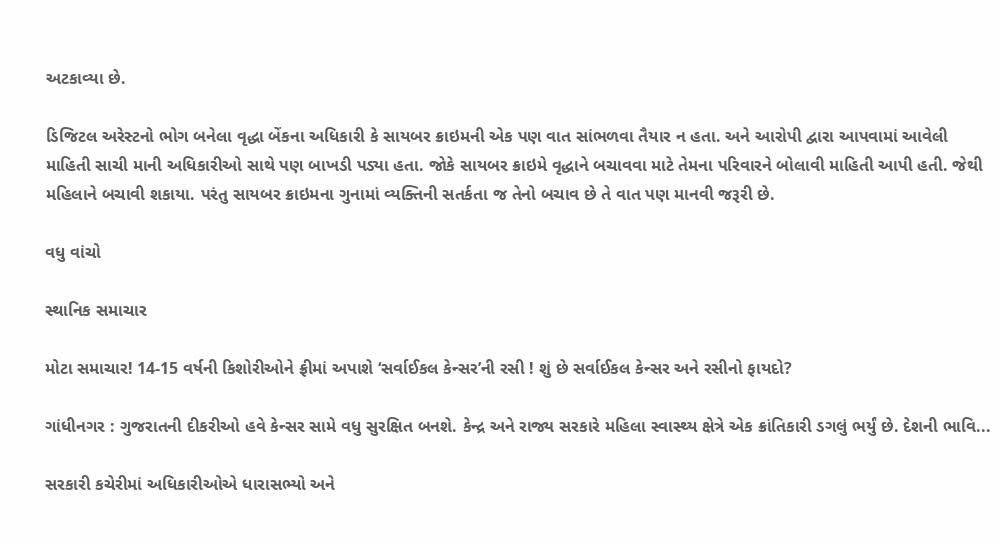અટકાવ્યા છે.

ડિજિટલ અરેસ્ટનો ભોગ બનેલા વૃદ્ધા બેંકના અધિકારી કે સાયબર ક્રાઇમની એક પણ વાત સાંભળવા તૈયાર ન હતા. અને આરોપી દ્વારા આપવામાં આવેલી માહિતી સાચી માની અધિકારીઓ સાથે પણ બાખડી પડ્યા હતા. જોકે સાયબર ક્રાઇમે વૃદ્ધાને બચાવવા માટે તેમના પરિવારને બોલાવી માહિતી આપી હતી. જેથી મહિલાને બચાવી શકાયા. પરંતુ સાયબર ક્રાઇમના ગુનામાં વ્યક્તિની સતર્કતા જ તેનો બચાવ છે તે વાત પણ માનવી જરૂરી છે.

વધુ વાંચો

સ્થાનિક સમાચાર

મોટા સમાચાર! 14-15 વર્ષની કિશોરીઓને ફ્રીમાં અપાશે ‘સર્વાઈકલ કેન્સર’ની રસી ! શું છે સર્વાઈકલ કેન્સર અને રસીનો ફાયદો?

ગાંધીનગર : ગુજરાતની દીકરીઓ હવે કેન્સર સામે વધુ સુરક્ષિત બનશે. કેન્દ્ર અને રાજ્ય સરકારે મહિલા સ્વાસ્થ્ય ક્ષેત્રે એક ક્રાંતિકારી ડગલું ભર્યું છે. દેશની ભાવિ...

સરકારી કચેરીમાં અધિકારીઓએ ધારાસભ્યો અને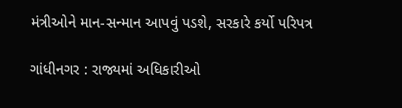મંત્રીઓને માન-સન્માન આપવું પડશે, સરકારે કર્યો પરિપત્ર

ગાંધીનગર : રાજ્યમાં અધિકારીઓ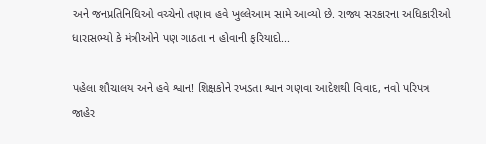અને જનપ્રતિનિધિઓ વચ્ચેનો તણાવ હવે ખુલ્લેઆમ સામે આવ્યો છે. રાજ્ય સરકારના અધિકારીઓ ધારાસભ્યો કે મંત્રીઓને પણ ગાઠતા ન હોવાની ફરિયાદો...

પહેલા શૌચાલય અને હવે શ્વાન! શિક્ષકોને રખડતા શ્વાન ગણવા આદેશથી વિવાદ, નવો પરિપત્ર જાહેર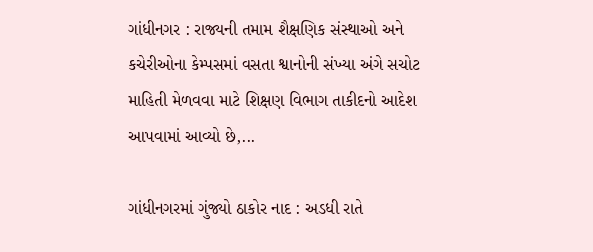ગાંધીનગર : રાજ્યની તમામ શૈક્ષણિક સંસ્થાઓ અને કચેરીઓના કેમ્પસમાં વસતા શ્વાનોની સંખ્યા અંગે સચોટ માહિતી મેળવવા માટે શિક્ષણ વિભાગ તાકીદનો આદેશ આપવામાં આવ્યો છે,...

ગાંધીનગરમાં ગુંજ્યો ઠાકોર નાદ : અડધી રાતે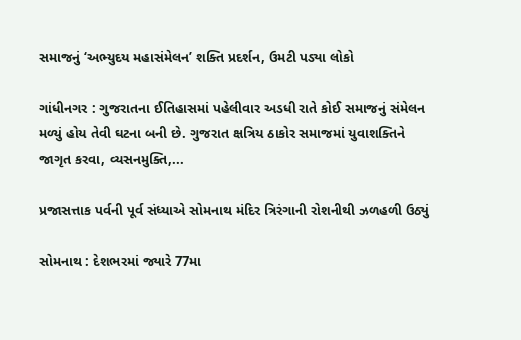સમાજનું ‘અભ્યુદય મહાસંમેલન’ શક્તિ પ્રદર્શન, ઉમટી પડ્યા લોકો

ગાંધીનગર : ગુજરાતના ઈતિહાસમાં પહેલીવાર અડધી રાતે કોઈ સમાજનું સંમેલન મળ્યું હોય તેવી ઘટના બની છે. ગુજરાત ક્ષત્રિય ઠાકોર સમાજમાં યુવાશક્તિને જાગૃત કરવા, વ્યસનમુક્તિ,...

પ્રજાસત્તાક પર્વની પૂર્વ સંધ્યાએ સોમનાથ મંદિર ત્રિરંગાની રોશનીથી ઝળહળી ઉઠ્યું

સોમનાથ : દેશભરમાં જ્યારે 77મા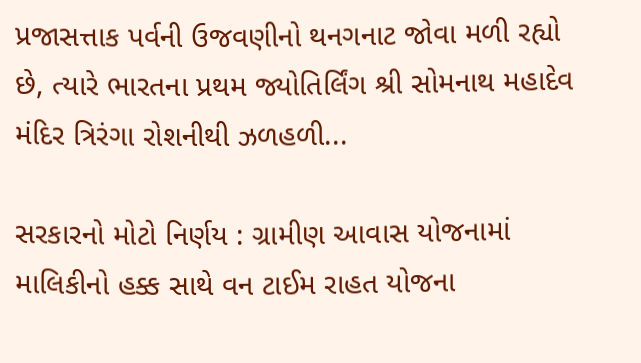પ્રજાસત્તાક પર્વની ઉજવણીનો થનગનાટ જોવા મળી રહ્યો છે, ત્યારે ભારતના પ્રથમ જ્યોતિર્લિંગ શ્રી સોમનાથ મહાદેવ મંદિર ત્રિરંગા રોશનીથી ઝળહળી...

સરકારનો મોટો નિર્ણય : ગ્રામીણ આવાસ યોજનામાં માલિકીનો હક્ક સાથે વન ટાઈમ રાહત યોજના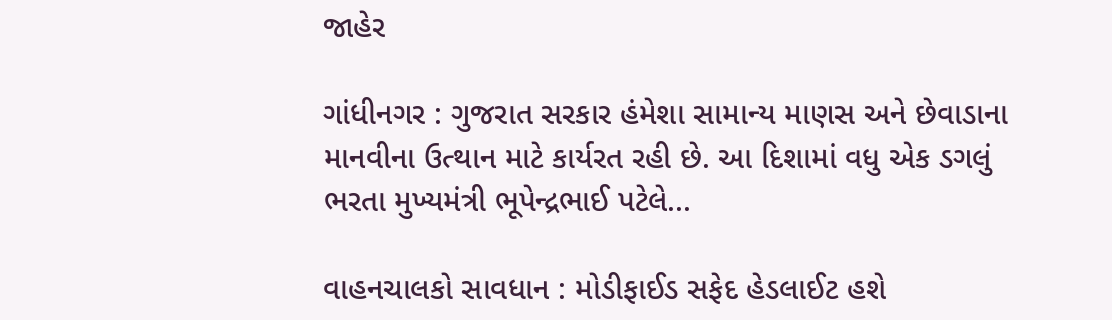જાહેર

ગાંધીનગર : ગુજરાત સરકાર હંમેશા સામાન્ય માણસ અને છેવાડાના માનવીના ઉત્થાન માટે કાર્યરત રહી છે. આ દિશામાં વધુ એક ડગલું ભરતા મુખ્યમંત્રી ભૂપેન્દ્રભાઈ પટેલે...

વાહનચાલકો સાવધાન : મોડીફાઈડ સફેદ હેડલાઈટ હશે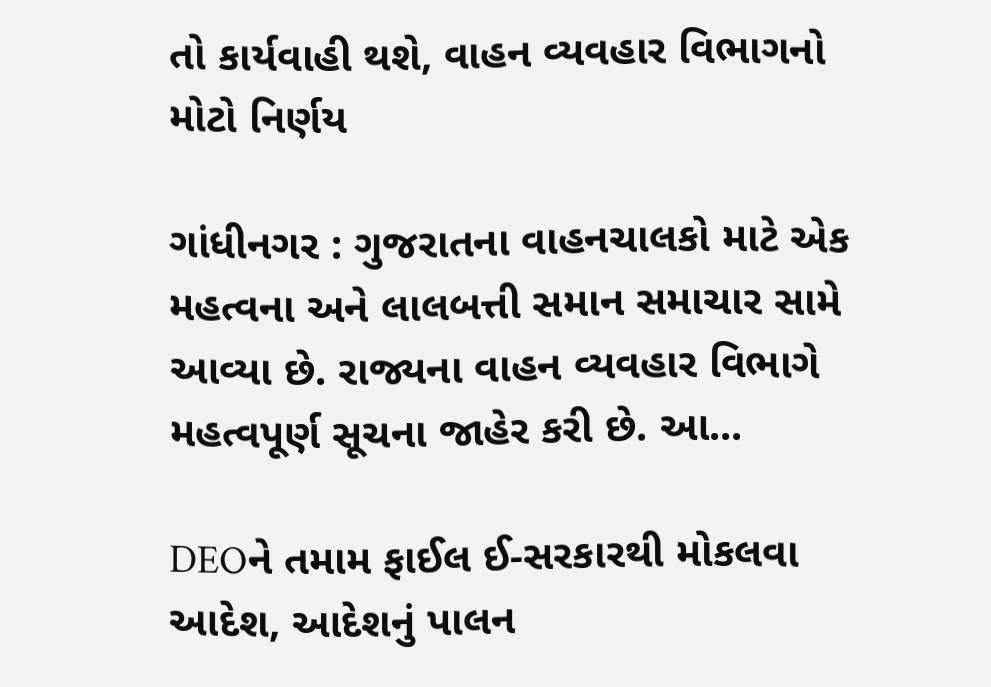તો કાર્યવાહી થશે, વાહન વ્યવહાર વિભાગનો મોટો નિર્ણય

ગાંધીનગર : ગુજરાતના વાહનચાલકો માટે એક મહત્વના અને લાલબત્તી સમાન સમાચાર સામે આવ્યા છે. રાજ્યના વાહન વ્યવહાર વિભાગે મહત્વપૂર્ણ સૂચના જાહેર કરી છે. આ...

DEOને તમામ ફાઈલ ઈ-સરકારથી મોકલવા આદેશ, આદેશનું પાલન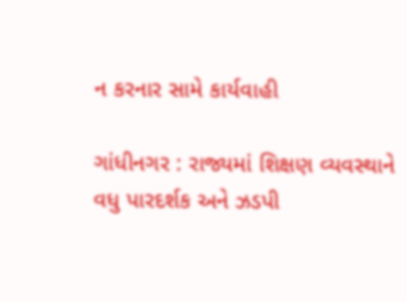ન કરનાર સામે કાર્યવાહી

ગાંધીનગર : રાજ્યમાં શિક્ષણ વ્યવસ્થાને વધુ પારદર્શક અને ઝડપી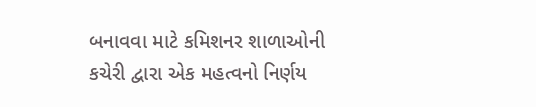બનાવવા માટે કમિશનર શાળાઓની કચેરી દ્વારા એક મહત્વનો નિર્ણય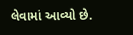લેવામાં આવ્યો છે.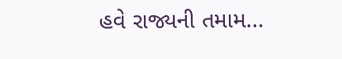હવે રાજ્યની તમામ...